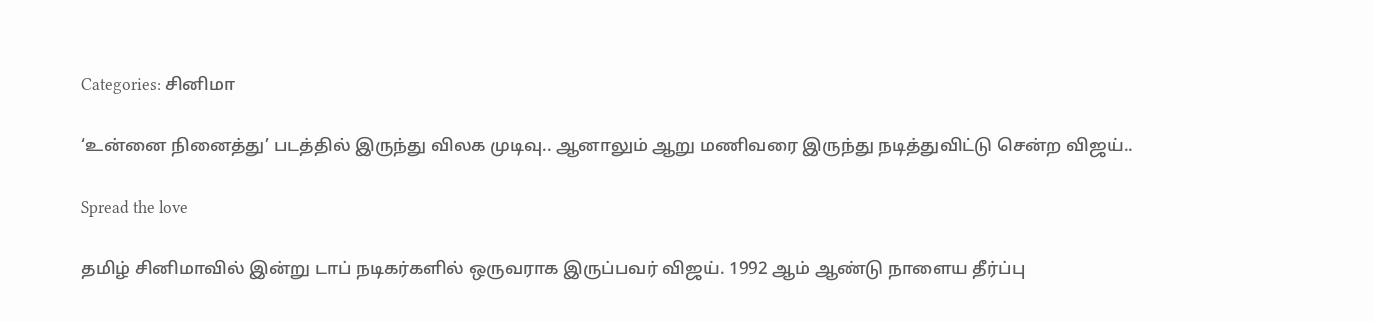Categories: சினிமா

‘உன்னை நினைத்து’ படத்தில் இருந்து விலக முடிவு.. ஆனாலும் ஆறு மணிவரை இருந்து நடித்துவிட்டு சென்ற விஜய்..

Spread the love

தமிழ் சினிமாவில் இன்று டாப் நடிகர்களில் ஒருவராக இருப்பவர் விஜய். 1992 ஆம் ஆண்டு நாளைய தீர்ப்பு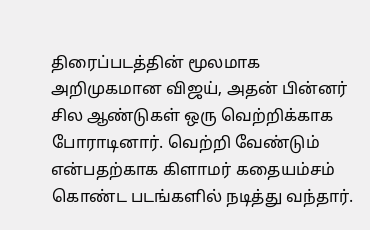திரைப்படத்தின் மூலமாக அறிமுகமான விஜய், அதன் பின்னர் சில ஆண்டுகள் ஒரு வெற்றிக்காக போராடினார். வெற்றி வேண்டும் என்பதற்காக கிளாமர் கதையம்சம் கொண்ட படங்களில் நடித்து வந்தார்.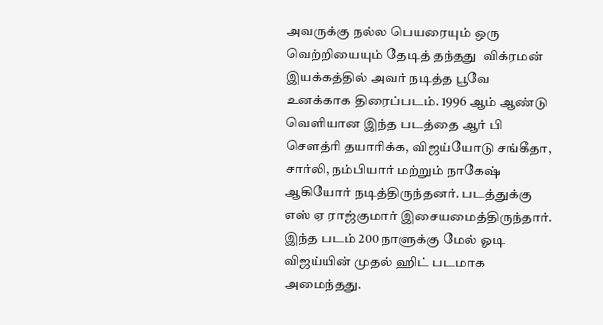அவருக்கு நல்ல பெயரையும் ஒரு வெற்றியையும் தேடித் தந்தது  விக்ரமன் இயக்கத்தில் அவர் நடித்த பூவே உனக்காக திரைப்படம். 1996 ஆம் ஆண்டு வெளியான இந்த படத்தை ஆர் பி சௌத்ரி தயாரிக்க, விஜய்யோடு சங்கீதா, சார்லி, நம்பியார் மற்றும் நாகேஷ் ஆகியோர் நடித்திருந்தனர். படத்துக்கு எஸ் ஏ ராஜ்குமார் இசையமைத்திருந்தார். இந்த படம் 200 நாளுக்கு மேல் ஓடி விஜய்யின் முதல் ஹிட் படமாக அமைந்தது.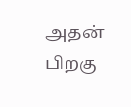அதன் பிறகு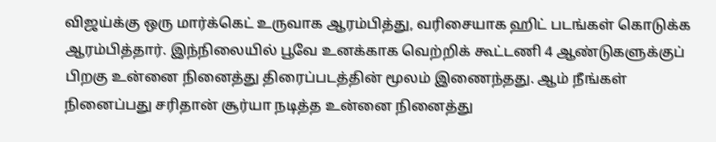விஜய்க்கு ஒரு மார்க்கெட் உருவாக ஆரம்பித்து, வரிசையாக ஹிட் படங்கள் கொடுக்க ஆரம்பித்தார். இந்நிலையில் பூவே உனக்காக வெற்றிக் கூட்டணி 4 ஆண்டுகளுக்குப் பிறகு உன்னை நினைத்து திரைப்படத்தின் மூலம் இணைந்தது. ஆம் நீங்கள் நினைப்பது சரிதான் சூர்யா நடித்த உன்னை நினைத்து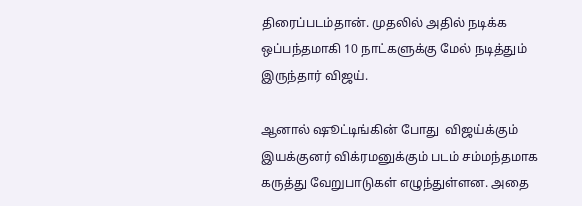திரைப்படம்தான். முதலில் அதில் நடிக்க ஒப்பந்தமாகி 10 நாட்களுக்கு மேல் நடித்தும் இருந்தார் விஜய்.

ஆனால் ஷூட்டிங்கின் போது  விஜய்க்கும் இயக்குனர் விக்ரமனுக்கும் படம் சம்மந்தமாக கருத்து வேறுபாடுகள் எழுந்துள்ளன. அதை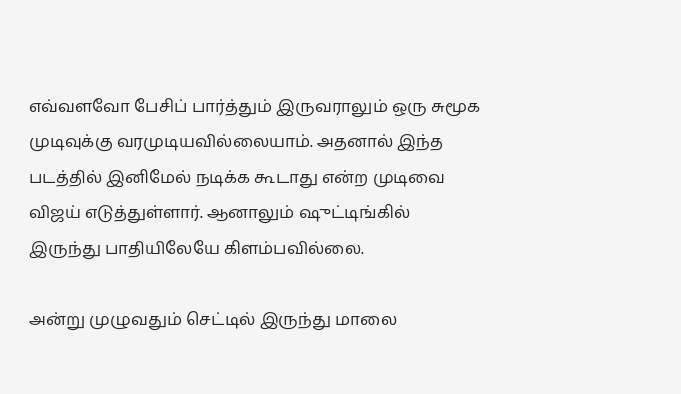எவ்வளவோ பேசிப் பார்த்தும் இருவராலும் ஒரு சுமூக முடிவுக்கு வரமுடியவில்லையாம். அதனால் இந்த படத்தில் இனிமேல் நடிக்க கூடாது என்ற முடிவை விஜய் எடுத்துள்ளார். ஆனாலும் ஷுட்டிங்கில் இருந்து பாதியிலேயே கிளம்பவில்லை.

அன்று முழுவதும் செட்டில் இருந்து மாலை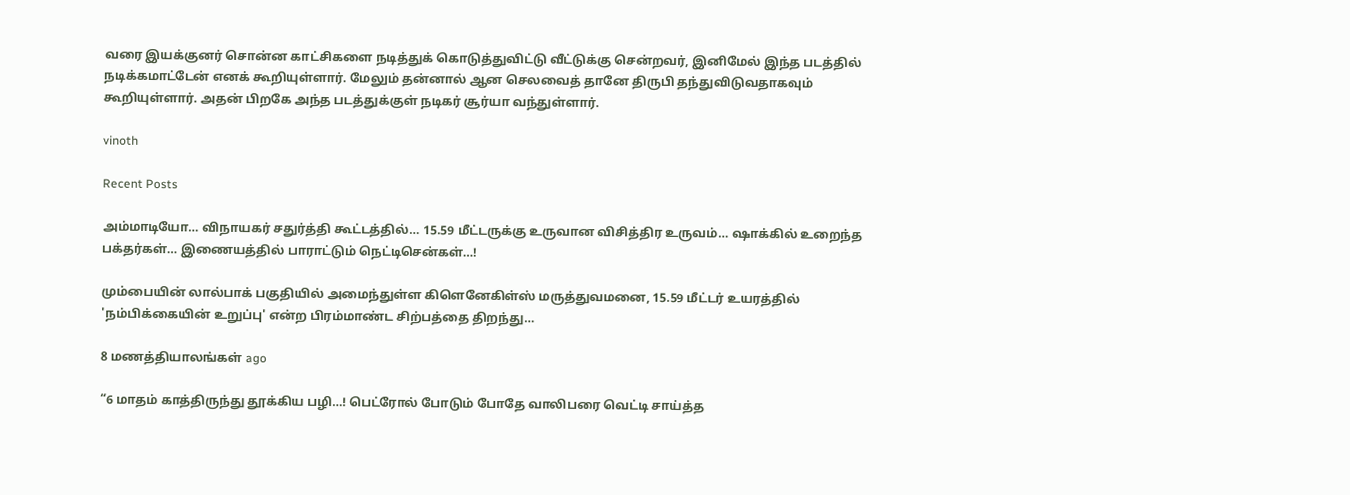வரை இயக்குனர் சொன்ன காட்சிகளை நடித்துக் கொடுத்துவிட்டு வீட்டுக்கு சென்றவர், இனிமேல் இந்த படத்தில் நடிக்கமாட்டேன் எனக் கூறியுள்ளார். மேலும் தன்னால் ஆன செலவைத் தானே திருபி தந்துவிடுவதாகவும் கூறியுள்ளார். அதன் பிறகே அந்த படத்துக்குள் நடிகர் சூர்யா வந்துள்ளார்.

vinoth

Recent Posts

அம்மாடியோ… விநாயகர் சதுர்த்தி கூட்டத்தில்… 15.59 மீட்டருக்கு உருவான விசித்திர உருவம்… ஷாக்கில் உறைந்த பக்தர்கள்… இணையத்தில் பாராட்டும் நெட்டிசென்கள்…!

மும்பையின் லால்பாக் பகுதியில் அமைந்துள்ள கிளெனேகிள்ஸ் மருத்துவமனை, 15.59 மீட்டர் உயரத்தில் 'நம்பிக்கையின் உறுப்பு' என்ற பிரம்மாண்ட சிற்பத்தை திறந்து…

8 மணத்தியாலங்கள் ago

“6 மாதம் காத்திருந்து தூக்கிய பழி…! பெட்ரோல் போடும் போதே வாலிபரை வெட்டி சாய்த்த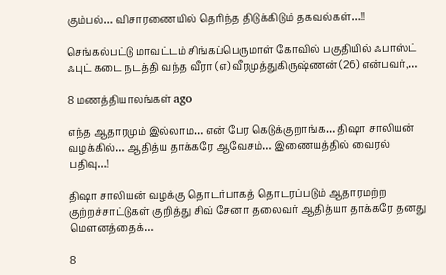கும்பல்… விசாரணையில் தெரிந்த திடுக்கிடும் தகவல்கள்…!!

செங்கல்பட்டு மாவட்டம் சிங்கப்பெருமாள் கோவில் பகுதியில் ஃபாஸ்ட் ஃபுட் கடை நடத்தி வந்த வீரா (எ) வீரமுத்துகிருஷ்ணன் (26) என்பவர்,…

8 மணத்தியாலங்கள் ago

எந்த ஆதாரமும் இல்லாம… என் பேர கெடுக்குறாங்க… திஷா சாலியன் வழக்கில்… ஆதித்ய தாக்கரே ஆவேசம்… இணையத்தில் வைரல் பதிவு…!

திஷா சாலியன் வழக்கு தொடர்பாகத் தொடரப்படும் ஆதாரமற்ற குற்றச்சாட்டுகள் குறித்து சிவ் சேனா தலைவர் ஆதித்யா தாக்கரே தனது மௌனத்தைக்…

8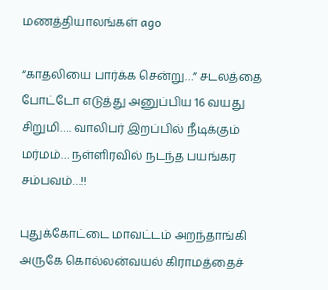மணத்தியாலங்கள் ago

“காதலியை பார்க்க சென்று…” சடலத்தை போட்டோ எடுத்து அனுப்பிய 16 வயது சிறுமி…. வாலிபர் இறப்பில் நீடிக்கும் மர்மம்… நள்ளிரவில் நடந்த பயங்கர சம்பவம்…!!

புதுக்கோட்டை மாவட்டம் அறந்தாங்கி அருகே கொல்லன்வயல் கிராமத்தைச்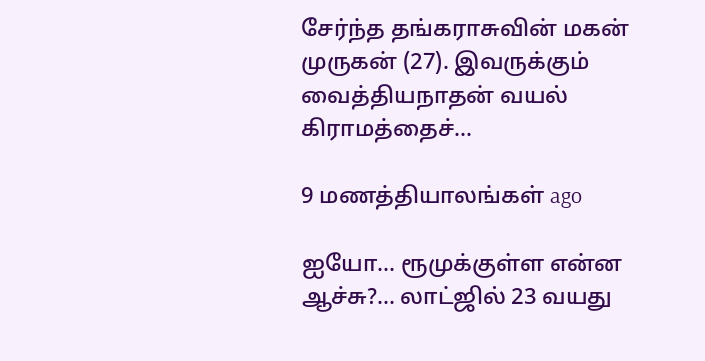சேர்ந்த தங்கராசுவின் மகன் முருகன் (27). இவருக்கும் வைத்தியநாதன் வயல் கிராமத்தைச்…

9 மணத்தியாலங்கள் ago

ஐயோ… ரூமுக்குள்ள என்ன ஆச்சு?… லாட்ஜில் 23 வயது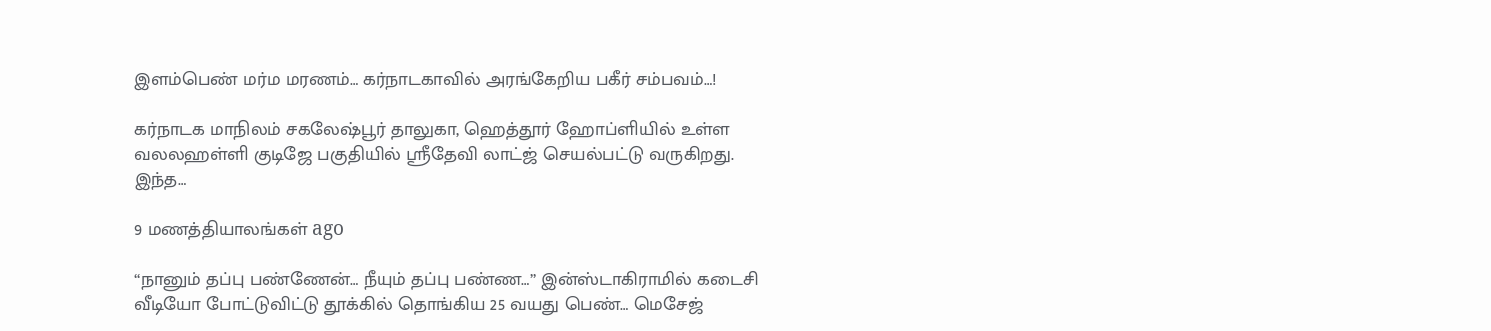இளம்பெண் மர்ம மரணம்… கர்நாடகாவில் அரங்கேறிய பகீர் சம்பவம்…!

கர்நாடக மாநிலம் சகலேஷ்பூர் தாலுகா, ஹெத்தூர் ஹோப்ளியில் உள்ள வலலஹள்ளி குடிஜே பகுதியில் ஸ்ரீதேவி லாட்ஜ் செயல்பட்டு வருகிறது. இந்த…

9 மணத்தியாலங்கள் ago

“நானும் தப்பு பண்ணேன்… நீயும் தப்பு பண்ண…” இன்ஸ்டாகிராமில் கடைசி வீடியோ போட்டுவிட்டு தூக்கில் தொங்கிய 25 வயது பெண்… மெசேஜ்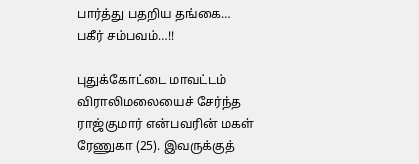பார்த்து பதறிய தங்கை… பகீர் சம்பவம்…!!

புதுக்கோட்டை மாவட்டம் விராலிமலையைச் சேர்ந்த ராஜ்குமார் என்பவரின் மகள் ரேணுகா (25). இவருக்குத்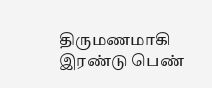திருமணமாகி இரண்டு பெண்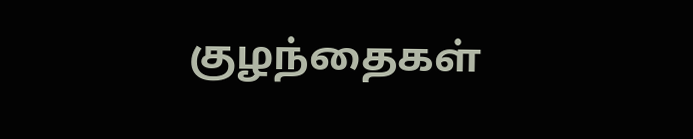குழந்தைகள்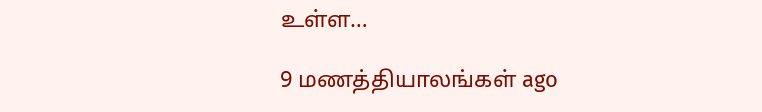உள்ள…

9 மணத்தியாலங்கள் ago